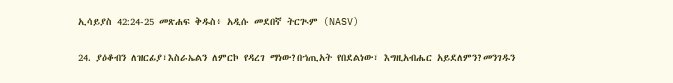ኢሳይያስ 42:24-25 መጽሐፍ ቅዱስ፥ አዲሱ መደበኛ ትርጒም (NASV)

24. ያዕቆብን ለዝርፊያ፣እስራኤልን ለምርኮ የዳረገ ማነው?በኀጢአት የበደልነው፣ እግዚአብሔር አይደለምን?መንገዱን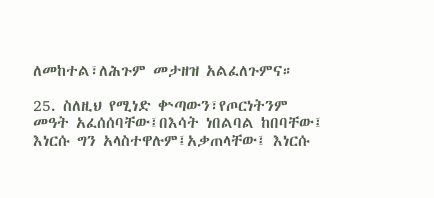ለመከተል፣ለሕጉም መታዘዝ አልፈለጉምና።

25. ስለዚህ የሚነድ ቍጣውን፣የጦርነትንም መዓት አፈሰሰባቸው፤በእሳት ነበልባል ከበባቸው፤ እነርሱ ግን አላስተዋሉም፤አቃጠላቸው፤ እነርሱ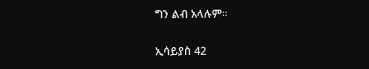ግን ልብ አላሉም።

ኢሳይያስ 42